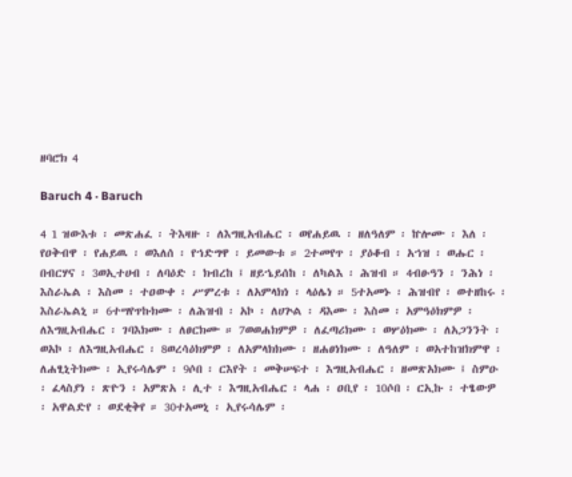ዘባሮክ 4

Baruch 4 · Baruch

4 1 ዝውእቱ ፡ መጽሐፈ ፡ ትእዛዙ ፡ ለእግዚአብሔር ፡ ወየሐይዉ ፡ ዘለዓለም ፡ ኵሎሙ ፡ እለ ፡ የዐቅብዋ ፡ የሐይዉ ፡ ወእለሰ ፡ የኀድግዋ ፡ ይመውቱ ። 2ተመየጥ ፡ ያዕቆብ ፡ አኀዝ ፡ ወሑር ፡ በብርሃና ፡ 3ወኢተሀብ ፡ ለባዕድ ፡ ክብረከ ፤ ዘይኄይሰከ ፡ ለካልእ ፡ ሕዝብ ። 4ብፁዓን ፡ ንሕነ ፡ እስራኤል ፡ እስመ ፡ ተዐውቀ ፡ ሥምረቱ ፡ ለአምላክነ ፡ ላዕሌነ ። 5ተአመኑ ፡ ሕዝብየ ፡ ወተዘከሩ ፡ እስራኤልኒ ። 6ተሣየጥኩክሙ ፡ ለሕዝብ ፡ አኮ ፡ ለሀጕል ፡ ዳእሙ ፡ እስመ ፡ አምዓዕክምዎ ፡ ለእግዚአብሔር ፡ ገባእክሙ ፡ ለፀርክሙ ። 7ወወሐክምዎ ፡ ለፈጣሪክሙ ፡ ወሦዕክሙ ፡ ለአጋንንት ፡ ወአኮ ፡ ለእግዚአብሔር ፡ 8ወረሳዕክምዎ ፡ ለአምላክክሙ ፡ ዘሐፀነክሙ ፡ ለዓለም ፡ ወአተከዝክምዋ ፡ ለሐፂኒትክሙ ፡ ኢየሩሳሌም ፡ 9ሶበ ፡ ርእየት ፡ መቅሠፍተ ፡ እግዚአብሔር ፡ ዘመጽአክሙ ፤ ስምዑ ፡ ፈላስያነ ፡ ጽዮን ፡ አምጽአ ፡ ሊተ ፡ እግዚአብሔር ፡ ላሐ ፡ ዐቢየ ፡ 10ሶበ ፡ ርኢኩ ፡ ተፄውዎ ፡ አዋልድየ ፡ ወደቂቅየ ። 30ተአመኒ ፡ ኢየሩሳሌም ፡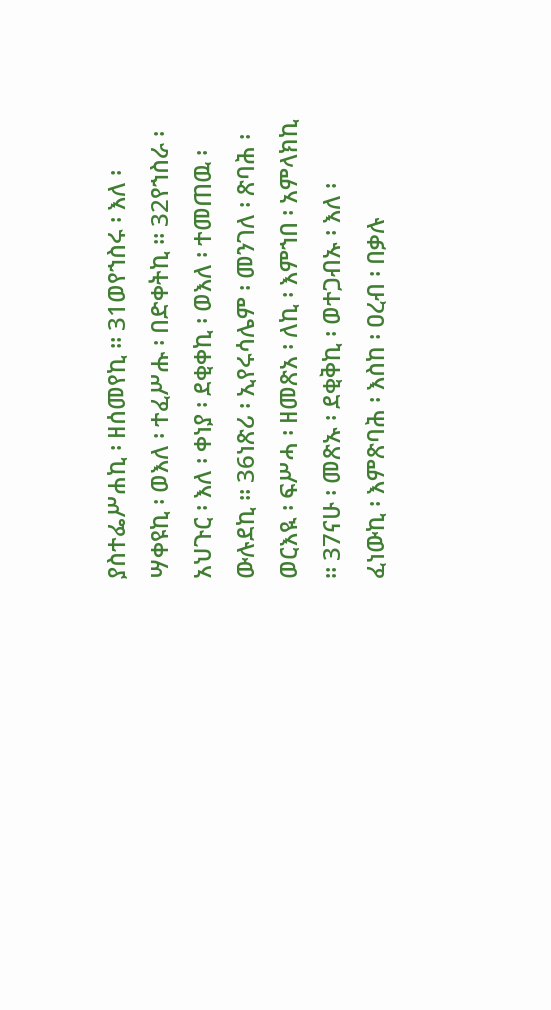ያስተፌሥሐኪ ፡ ዘሰመየኪ ። 31ወየኀስሩ ፡ እለ ፡ ሣቀዩኪ ፡ ወእለ ፡ ተፈሥሑ ፡ በድቀትኪ ። 32የኀስራ ፡ አህጉር ፡ እለ ፡ ቀነያ ፡ ደቂቀኪ ፡ ወእለ ፡ ተመጠዉ ፡ ውሉደኪ ። 36ነጽሪ ፡ ኢየሩሳሌም ፡ መንገለ ፡ ጽባሕ ፡ ወርእዪ ፡ ፍሥሓ ፡ ዘመጽአ ፡ ለኪ ፡ እምኀበ ፡ አምላክኪ ። 37ናሁ ፡ መጽኡ ፡ ደቂቅኪ ፡ ወተጋብኡ ፡ እለ ፡ ፈነውኪ ፡ እምጽባሕ ፡ እስከ ፡ ዐረብ ፡ በቃሉ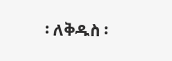፡ ለቅዱስ ፡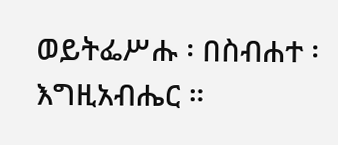ወይትፌሥሑ ፡ በስብሐተ ፡ እግዚአብሔር ።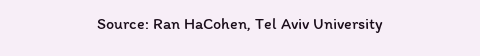Source: Ran HaCohen, Tel Aviv University